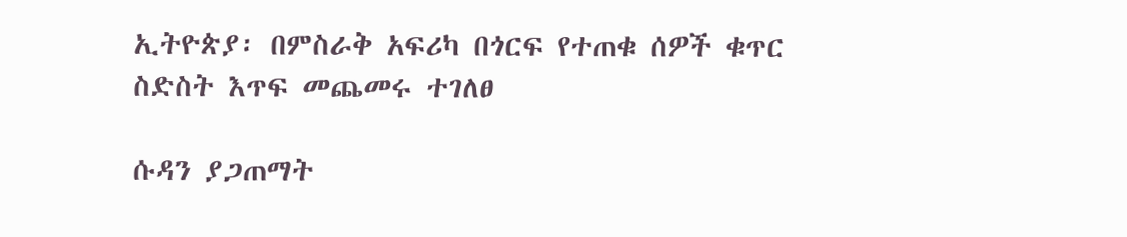ኢትዮጵያ፡ በምስራቅ አፍሪካ በጎርፍ የተጠቁ ሰዎች ቁጥር ስድስት እጥፍ መጨመሩ ተገለፀ

ሱዳን ያጋጠማት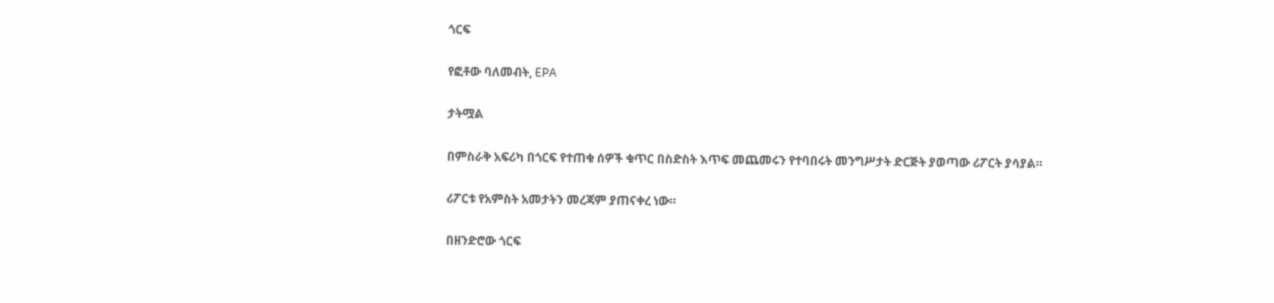ጎርፍ

የፎቶው ባለመብት, EPA

ታትሟል

በምስራቅ አፍሪካ በጎርፍ የተጠቁ ሰዎች ቁጥር በስድስት እጥፍ መጨመሩን የተባበሩት መንግሥታት ድርጅት ያወጣው ሪፖርት ያሳያል።

ሪፖርቱ የአምስት አመታትን መረጃም ያጠናቀረ ነው።

በዘንድሮው ጎርፍ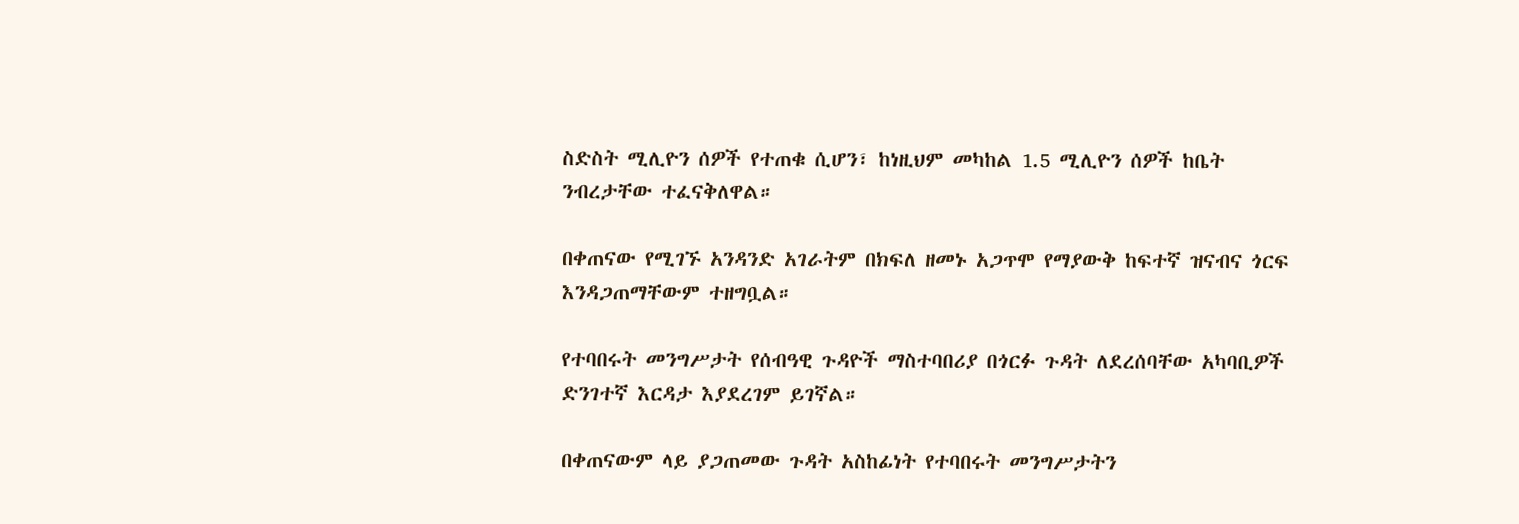ስድስት ሚሊዮን ሰዎች የተጠቁ ሲሆን፣ ከነዚህም መካከል 1.5 ሚሊዮን ሰዎች ከቤት ንብረታቸው ተፈናቅለዋል።

በቀጠናው የሚገኙ አንዳንድ አገራትም በክፍለ ዘመኑ አጋጥሞ የማያውቅ ከፍተኛ ዝናብና ጎርፍ እንዳጋጠማቸውም ተዘግቧል።

የተባበሩት መንግሥታት የሰብዓዊ ጉዳዮች ማስተባበሪያ በጎርፉ ጉዳት ለደረሰባቸው አካባቢዎች ድንገተኛ እርዳታ እያደረገም ይገኛል።

በቀጠናውም ላይ ያጋጠመው ጉዳት አስከፊነት የተባበሩት መንግሥታትን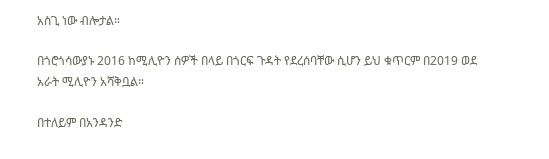አስጊ ነው ብሎታል።

በጎሮጎሳውያኑ 2016 ከሚሊዮን ሰዎች በላይ በጎርፍ ጉዳት የደረሰባቸው ሲሆን ይህ ቁጥርም በ2019 ወደ አራት ሚሊዮን አሻቅቧል።

በተለይም በአንዳንድ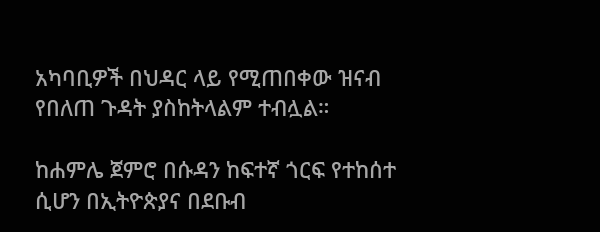አካባቢዎች በህዳር ላይ የሚጠበቀው ዝናብ የበለጠ ጉዳት ያስከትላልም ተብሏል።

ከሐምሌ ጀምሮ በሱዳን ከፍተኛ ጎርፍ የተከሰተ ሲሆን በኢትዮጵያና በደቡብ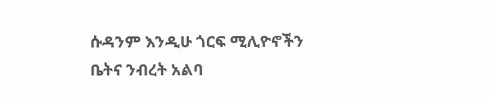ሱዳንም እንዲሁ ጎርፍ ሚሊዮኖችን ቤትና ንብረት አልባ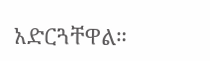አድርጓቸዋል።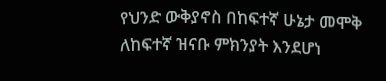የህንድ ውቅያኖስ በከፍተኛ ሁኔታ መሞቅ ለከፍተኛ ዝናቡ ምክንያት እንደሆነ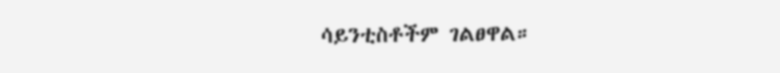ሳይንቲስቶችም ገልፀዋል።